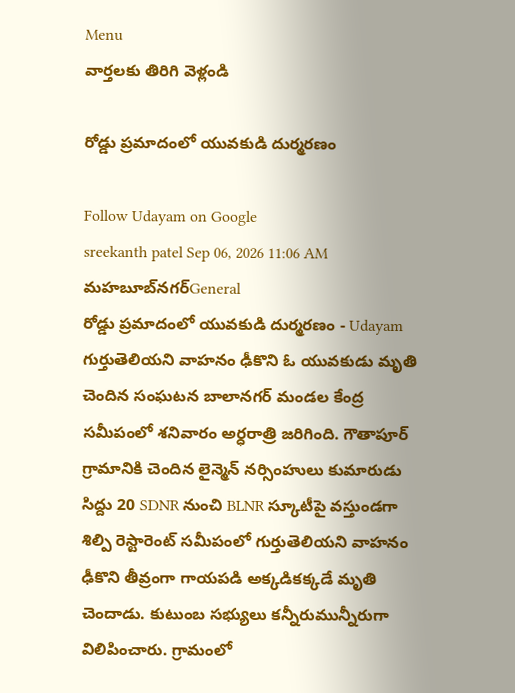Menu
వార్తలకు తిరిగి వెళ్లండి

రోడ్డు ప్రమాదంలో యువకుడి దుర్మరణం

Follow Udayam on Google
sreekanth patel Sep 06, 2026 11:06 AM మహబూబ్‌నగర్General
రోడ్డు ప్రమాదంలో యువకుడి దుర్మరణం - Udayam
గుర్తుతెలియని వాహనం ఢీకొని ఓ యువకుడు మృతి చెందిన సంఘటన బాలానగర్ మండల కేంద్ర సమీపంలో శనివారం అర్ధరాత్రి జరిగింది. గౌతాపూర్ గ్రామానికి చెందిన లైన్మెన్ నర్సింహులు కుమారుడు సిద్దు 20 SDNR నుంచి BLNR స్కూటీపై వస్తుండగా శిల్పి రెస్టారెంట్ సమీపంలో గుర్తుతెలియని వాహనం ఢీకొని తీవ్రంగా గాయపడి అక్కడికక్కడే మృతి చెందాడు. కుటుంబ సభ్యులు కన్నీరుమున్నీరుగా విలిపించారు. గ్రామంలో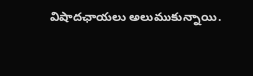విషాదఛాయలు అలుముకున్నాయి.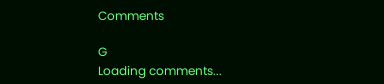Comments

G
Loading comments...